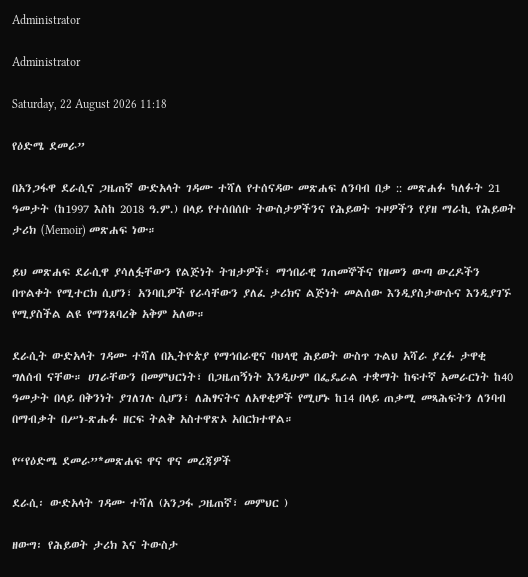Administrator

Administrator

Saturday, 22 August 2026 11:18

የዕድሜ ደመራ”

በአንጋፋዋ ደራሲና ጋዜጠኛ ውድአላት ገዳሙ ተሻለ የተሰናዳው መጽሐፍ ለንባብ በቃ :: መጽሐፉ ካለፉት 21 ዓመታት (ከ1997 እስከ 2018 ዓ.ም.) በላይ የተሰበሰቡ ትውስታዎችንና የሕይወት ጉዞዎችን የያዘ ማራኪ የሕይወት ታሪክ (Memoir) መጽሐፍ ነው።

ይህ መጽሐፍ ደራሲዋ ያሳለፏቸውን የልጅነት ትዝታዎች፣ ማኅበራዊ ገጠመኞችና የዘመን ውጣ ውረዶችን በጥልቀት የሚተርክ ሲሆን፣ አንባቢዎች የራሳቸውን ያለፈ ታሪክና ልጅነት መልሰው እንዲያስታውሱና እንዲያገኙ የሚያስችል ልዩ የማንጸባረቅ አቅም አለው።

ደራሲት ውድአላት ገዳሙ ተሻለ በኢትዮጵያ የማኅበራዊና ባህላዊ ሕይወት ውስጥ ጉልህ አሻራ ያረፉ ታዋቂ ግለሰብ ናቸው። ሀገራቸውን በመምህርነት፣ በጋዜጠኝነት እንዲሁም በፌዴራል ተቋማት ከፍተኛ አመራርነት ከ40 ዓመታት በላይ በቅንነት ያገለገሉ ሲሆን፣ ለሕፃናትና ለአዋቂዎች የሚሆኑ ከ14 በላይ ጠቃሚ መጻሕፍትን ለንባብ በማብቃት በሥነ-ጽሑፉ ዘርፍ ትልቅ አስተዋጽኦ አበርክተዋል።

የ“የዕድሜ ደመራ”*መጽሐፍ ዋና ዋና መረጃዎች

ደራሲ፡ ውድአላት ገዳሙ ተሻለ (አንጋፋ ጋዜጠኛ፣ መምህር )

ዘውግ፡ የሕይወት ታሪክ እና ትውስታ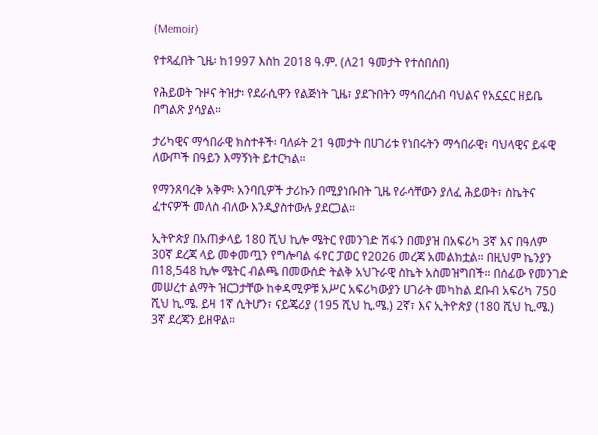(Memoir)

የተጻፈበት ጊዜ፡ ከ1997 እስከ 2018 ዓ.ም. (ለ21 ዓመታት የተሰበሰበ)

የሕይወት ጉዞና ትዝታ፡ የደራሲዋን የልጅነት ጊዜ፣ ያደጉበትን ማኅበረሰብ ባህልና የአኗኗር ዘይቤ በግልጽ ያሳያል።

ታሪካዊና ማኅበራዊ ክስተቶች፡ ባለፉት 21 ዓመታት በሀገሪቱ የነበሩትን ማኅበራዊ፣ ባህላዊና ይፋዊ ለውጦች በዓይን እማኝነት ይተርካል።

የማንጸባረቅ አቅም፡ አንባቢዎች ታሪኩን በሚያነቡበት ጊዜ የራሳቸውን ያለፈ ሕይወት፣ ስኬትና ፈተናዎች መለስ ብለው እንዲያስተውሉ ያደርጋል።

ኢትዮጵያ በአጠቃላይ 180 ሺህ ኪሎ ሜትር የመንገድ ሽፋን በመያዝ በአፍሪካ 3ኛ እና በዓለም 30ኛ ደረጃ ላይ መቀመጧን የግሎባል ፋየር ፓወር የ2026 መረጃ አመልክቷል። በዚህም ኬንያን በ18,548 ኪሎ ሜትር ብልጫ በመውሰድ ትልቅ አህጉራዊ ስኬት አስመዝግበች። በሰፊው የመንገድ መሠረተ ልማት ዝርጋታቸው ከቀዳሚዎቹ አሥር አፍሪካውያን ሀገራት መካከል ደቡብ አፍሪካ 750 ሺህ ኪ.ሜ. ይዛ 1ኛ ሲትሆን፣ ናይጄሪያ (195 ሺህ ኪ.ሜ.) 2ኛ፣ እና ኢትዮጵያ (180 ሺህ ኪ.ሜ.) 3ኛ ደረጃን ይዘዋል።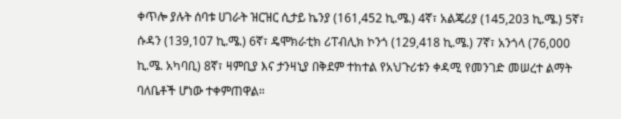ቀጥሎ ያሉት ሰባቱ ሀገራት ዝርዝር ሲታይ ኬንያ (161,452 ኪ.ሜ.) 4ኛ፣ አልጄሪያ (145,203 ኪ.ሜ.) 5ኛ፣ ሱዳን (139,107 ኪ.ሜ.) 6ኛ፣ ዴሞክራቲክ ሪፐብሊክ ኮንጎ (129,418 ኪ.ሜ.) 7ኛ፣ አንጎላ (76,000 ኪ.ሜ. አካባቢ) 8ኛ፣ ዛምቢያ እና ታንዛኒያ በቅደም ተከተል የአህጉሪቱን ቀዳሚ የመንገድ መሠረተ ልማት ባለቤቶች ሆነው ተቀምጠዋል።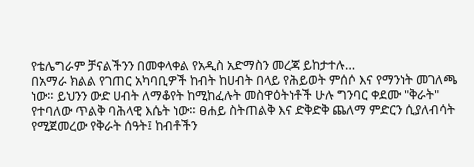የቴሌግራም ቻናልችንን በመቀላቀል የአዲስ አድማስን መረጃ ይከታተሉ…
በአማራ ክልል የገጠር አካባቢዎች ከብት ከሀብት በላይ የሕይወት ምሰሶ እና የማንነት መገለጫ ነው። ይህንን ውድ ሀብት ለማቆየት ከሚከፈሉት መስዋዕትነቶች ሁሉ ግንባር ቀደሙ "ቅራት" የተባለው ጥልቅ ባሕላዊ እሴት ነው። ፀሐይ ስትጠልቅ እና ድቅድቅ ጨለማ ምድርን ሲያለብሳት የሚጀመረው የቅራት ሰዓት፤ ከብቶችን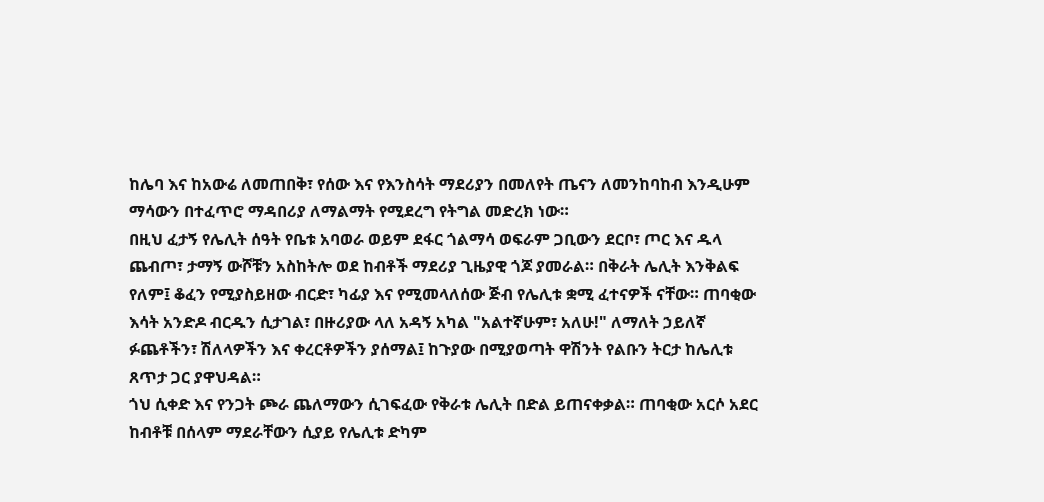ከሌባ እና ከአውሬ ለመጠበቅ፣ የሰው እና የእንስሳት ማደሪያን በመለየት ጤናን ለመንከባከብ እንዲሁም ማሳውን በተፈጥሮ ማዳበሪያ ለማልማት የሚደረግ የትግል መድረክ ነው።
በዚህ ፈታኝ የሌሊት ሰዓት የቤቱ አባወራ ወይም ደፋር ጎልማሳ ወፍራም ጋቢውን ደርቦ፣ ጦር እና ዱላ ጨብጦ፣ ታማኝ ውሾቹን አስከትሎ ወደ ከብቶች ማደሪያ ጊዜያዊ ጎጆ ያመራል። በቅራት ሌሊት እንቅልፍ የለም፤ ቆፈን የሚያስይዘው ብርድ፣ ካፊያ እና የሚመላለሰው ጅብ የሌሊቱ ቋሚ ፈተናዎች ናቸው። ጠባቂው እሳት አንድዶ ብርዱን ሲታገል፣ በዙሪያው ላለ አዳኝ አካል "አልተኛሁም፣ አለሁ!" ለማለት ኃይለኛ ፉጨቶችን፣ ሽለላዎችን እና ቀረርቶዎችን ያሰማል፤ ከጉያው በሚያወጣት ዋሽንት የልቡን ትርታ ከሌሊቱ ጸጥታ ጋር ያዋህዳል።
ጎህ ሲቀድ እና የንጋት ጮራ ጨለማውን ሲገፍፈው የቅራቱ ሌሊት በድል ይጠናቀቃል። ጠባቂው አርሶ አደር ከብቶቹ በሰላም ማደራቸውን ሲያይ የሌሊቱ ድካም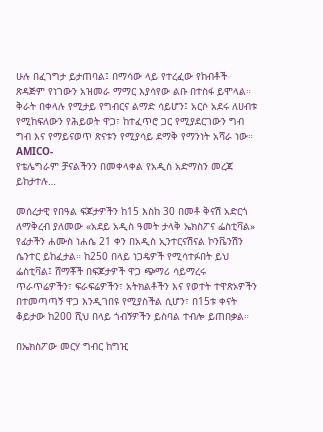ሁሉ በፈገግታ ይታጠባል፤ በማሳው ላይ የተረፈው የከብቶች ጽዳጅም የነገውን አዝመራ ማማር እያሳየው ልቡ በተስፋ ይሞላል። ቅራት በቀላሉ የሚታይ የግብርና ልማድ ሳይሆን፤ አርሶ አደሩ ለሀብቱ የሚከፍለውን የሕይወት ዋጋ፣ ከተፈጥሮ ጋር የሚያደርገውን ግብ ግብ እና የማይናወጥ ጽናቱን የሚያሳይ ደማቅ የማንነት አሻራ ነው።
AMICO-
የቴሌግራም ቻናልችንን በመቀላቀል የአዲስ አድማስን መረጃ ይከታተሉ…

መሰረታዊ የበዓል ፍጆታዎችን ከ15 እስከ 30 በመቶ ቅናሽ አድርጎ ለማቅረብ ያለመው «አደይ አዲስ ዓመት ታላቅ ኤክስፖና ፌስቲቫል» የፊታችን ሐሙስ ነሐሴ 21 ቀን በአዲስ ኢንተርናሽናል ኮንቬንሽን ሴንተር ይከፈታል። ከ250 በላይ ነጋዴዎች የሚሳተፉበት ይህ ፌስቲቫል፤ ሸማቾች በፍጆታዎች ዋጋ ጭማሪ ሳይማረሩ ጥራጥሬዎችን፣ ፍራፍሬዎችን፣ አትክልቶችን እና የወተት ተዋጽኦዎችን በተመጣጣኝ ዋጋ እንዲገበዩ የሚያስችል ሲሆን፣ በ15ቱ ቀናት ቆይታው ከ200 ሺህ በላይ ጎብኝዎችን ይስባል ተብሎ ይጠበቃል።

በኤክስፖው መርሃ ግብር ከግዢ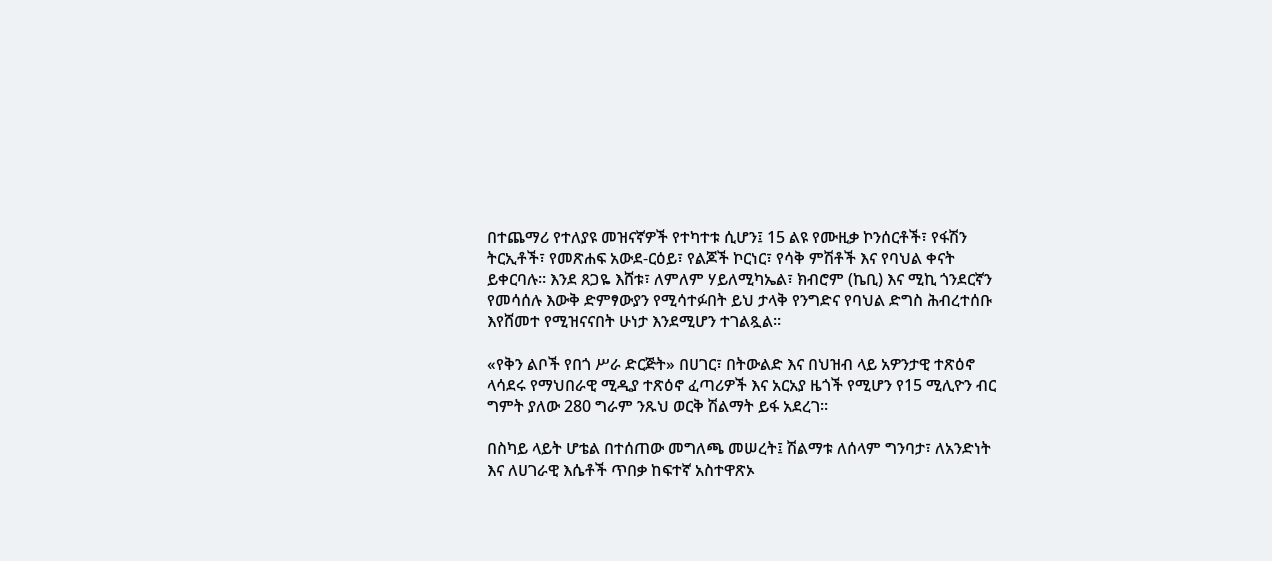በተጨማሪ የተለያዩ መዝናኛዎች የተካተቱ ሲሆን፤ 15 ልዩ የሙዚቃ ኮንሰርቶች፣ የፋሽን ትርኢቶች፣ የመጽሐፍ አውደ-ርዕይ፣ የልጆች ኮርነር፣ የሳቅ ምሽቶች እና የባህል ቀናት ይቀርባሉ። እንደ ጸጋዬ እሸቱ፣ ለምለም ሃይለሚካኤል፣ ክብሮም (ኬቢ) እና ሚኪ ጎንደርኛን የመሳሰሉ እውቅ ድምፃውያን የሚሳተፉበት ይህ ታላቅ የንግድና የባህል ድግስ ሕብረተሰቡ እየሸመተ የሚዝናናበት ሁነታ እንደሚሆን ተገልጿል።

«የቅን ልቦች የበጎ ሥራ ድርጅት» በሀገር፣ በትውልድ እና በህዝብ ላይ አዎንታዊ ተጽዕኖ ላሳደሩ የማህበራዊ ሚዲያ ተጽዕኖ ፈጣሪዎች እና አርአያ ዜጎች የሚሆን የ15 ሚሊዮን ብር ግምት ያለው 280 ግራም ንጹህ ወርቅ ሽልማት ይፋ አደረገ።

በስካይ ላይት ሆቴል በተሰጠው መግለጫ መሠረት፤ ሽልማቱ ለሰላም ግንባታ፣ ለአንድነት እና ለሀገራዊ እሴቶች ጥበቃ ከፍተኛ አስተዋጽኦ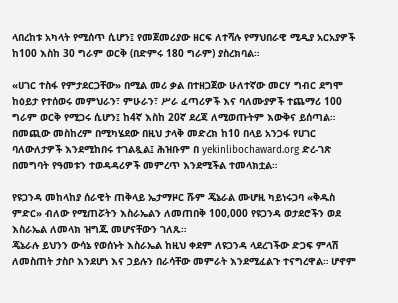ላበረከቱ አካላት የሚሰጥ ሲሆን፤ የመጀመሪያው ዘርፍ ለተሻሉ የማህበራዊ ሚዲያ አርአያዎች ከ100 እስከ 30 ግራም ወርቅ (በድምሩ 180 ግራም) ያስረክባል።

«ሀገር ተስፋ የምታደርጋቸው» በሚል መሪ ቃል በተዘጋጀው ሁለተኛው መርሃ ግብር ደግሞ ከዕይታ የተሰወሩ መምህራን፣ ምሁራን፣ ሥራ ፈጣሪዎች እና ባለሙያዎች ተጨማሪ 100 ግራም ወርቅ የሚጋሩ ሲሆን፤ ከ4ኛ እስከ 20ኛ ደረጃ ለሚወጡትም እውቅና ይሰጣል። በመጪው መስከረም በሚካሄደው በዚህ ታላቅ መድረክ ከ10 በላይ አንጋፋ የሀገር ባለውለታዎች እንደሚከበሩ ተገልጿል፤ ሕዝቡም በ yekinlibochaward.org ድረ-ገጽ በመግባት የዓመቱን ተወዳዳሪዎች መምረጥ እንደሚችል ተመላክቷል።

የዩጋንዳ መከላከያ ሰራዊት ጠቅላይ ኤታማዞር ሹም ጄኔራል ሙሆዚ ካይነሩጋባ «ቅዱስ ምድር» ብለው የሚጠሯትን እስራኤልን ለመጠበቅ 100,000 የዩጋንዳ ወታደሮችን ወደ እስራኤል ለመላክ ዝግጁ መሆናቸውን ገለጹ።
ጄኔራሉ ይህንን ውሳኔ የወሰኑት እስራኤል ከዚህ ቀደም ለዩጋንዳ ላደረገችው ድጋፍ ምላሽ ለመስጠት ታስቦ እንደሆነ እና ኃይሉን በራሳቸው መምራት እንደሚፈልጉ ተናግረዋል። ሆኖም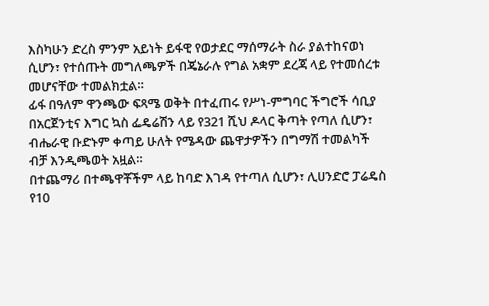እስካሁን ድረስ ምንም አይነት ይፋዊ የወታደር ማሰማራት ስራ ያልተከናወነ ሲሆን፣ የተሰጡት መግለጫዎች በጄኔራሉ የግል አቋም ደረጃ ላይ የተመሰረቱ መሆናቸው ተመልክቷል።
ፊፋ በዓለም ዋንጫው ፍጻሜ ወቅት በተፈጠሩ የሥነ-ምግባር ችግሮች ሳቢያ በአርጀንቲና እግር ኳስ ፌዴሬሽን ላይ የ321 ሺህ ዶላር ቅጣት የጣለ ሲሆን፣ ብሔራዊ ቡድኑም ቀጣይ ሁለት የሜዳው ጨዋታዎችን በግማሽ ተመልካች ብቻ እንዲጫወት አዟል።
በተጨማሪ በተጫዋቾችም ላይ ከባድ እገዳ የተጣለ ሲሆን፣ ሊሀንድሮ ፓሬዴስ የ10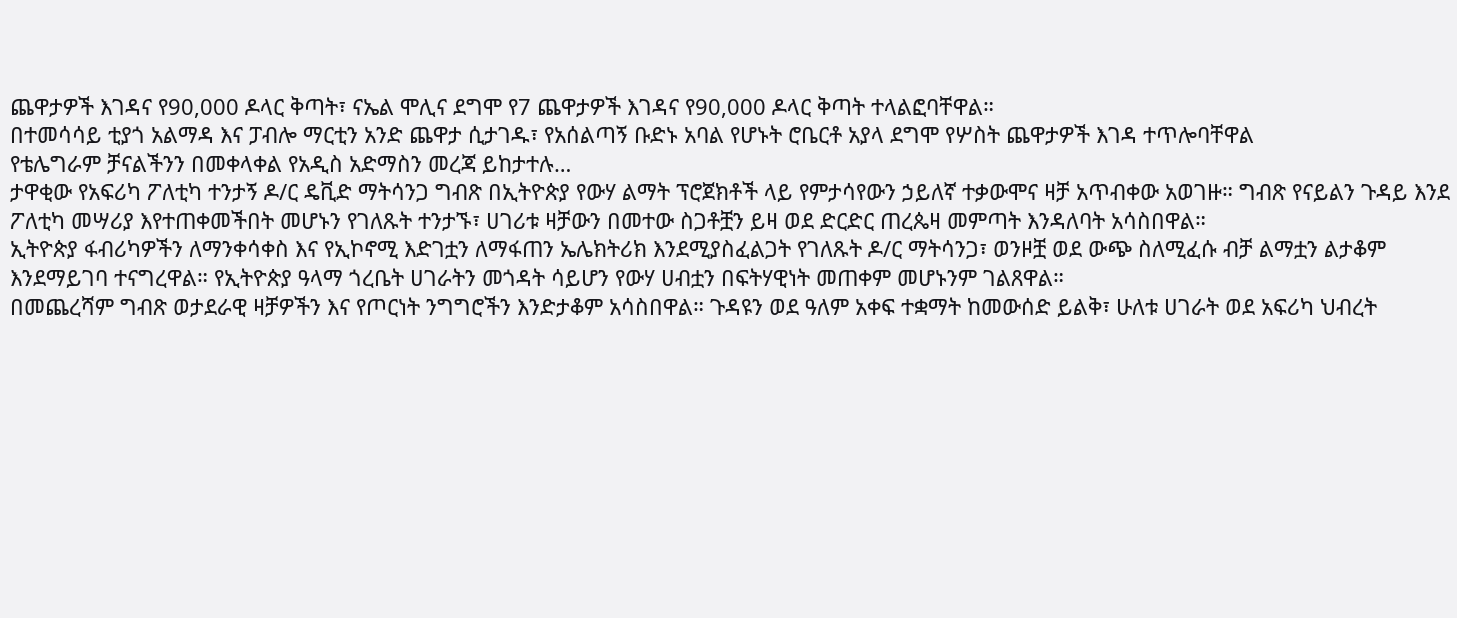ጨዋታዎች እገዳና የ90,000 ዶላር ቅጣት፣ ናኤል ሞሊና ደግሞ የ7 ጨዋታዎች እገዳና የ90,000 ዶላር ቅጣት ተላልፎባቸዋል።
በተመሳሳይ ቲያጎ አልማዳ እና ፓብሎ ማርቲን አንድ ጨዋታ ሲታገዱ፣ የአሰልጣኝ ቡድኑ አባል የሆኑት ሮቤርቶ አያላ ደግሞ የሦስት ጨዋታዎች እገዳ ተጥሎባቸዋል
የቴሌግራም ቻናልችንን በመቀላቀል የአዲስ አድማስን መረጃ ይከታተሉ…
ታዋቂው የአፍሪካ ፖለቲካ ተንታኝ ዶ/ር ዴቪድ ማትሳንጋ ግብጽ በኢትዮጵያ የውሃ ልማት ፕሮጀክቶች ላይ የምታሳየውን ኃይለኛ ተቃውሞና ዛቻ አጥብቀው አወገዙ። ግብጽ የናይልን ጉዳይ እንደ ፖለቲካ መሣሪያ እየተጠቀመችበት መሆኑን የገለጹት ተንታኙ፣ ሀገሪቱ ዛቻውን በመተው ስጋቶቿን ይዛ ወደ ድርድር ጠረጴዛ መምጣት እንዳለባት አሳስበዋል።
ኢትዮጵያ ፋብሪካዎችን ለማንቀሳቀስ እና የኢኮኖሚ እድገቷን ለማፋጠን ኤሌክትሪክ እንደሚያስፈልጋት የገለጹት ዶ/ር ማትሳንጋ፣ ወንዞቿ ወደ ውጭ ስለሚፈሱ ብቻ ልማቷን ልታቆም እንደማይገባ ተናግረዋል። የኢትዮጵያ ዓላማ ጎረቤት ሀገራትን መጎዳት ሳይሆን የውሃ ሀብቷን በፍትሃዊነት መጠቀም መሆኑንም ገልጸዋል።
በመጨረሻም ግብጽ ወታደራዊ ዛቻዎችን እና የጦርነት ንግግሮችን እንድታቆም አሳስበዋል። ጉዳዩን ወደ ዓለም አቀፍ ተቋማት ከመውሰድ ይልቅ፣ ሁለቱ ሀገራት ወደ አፍሪካ ህብረት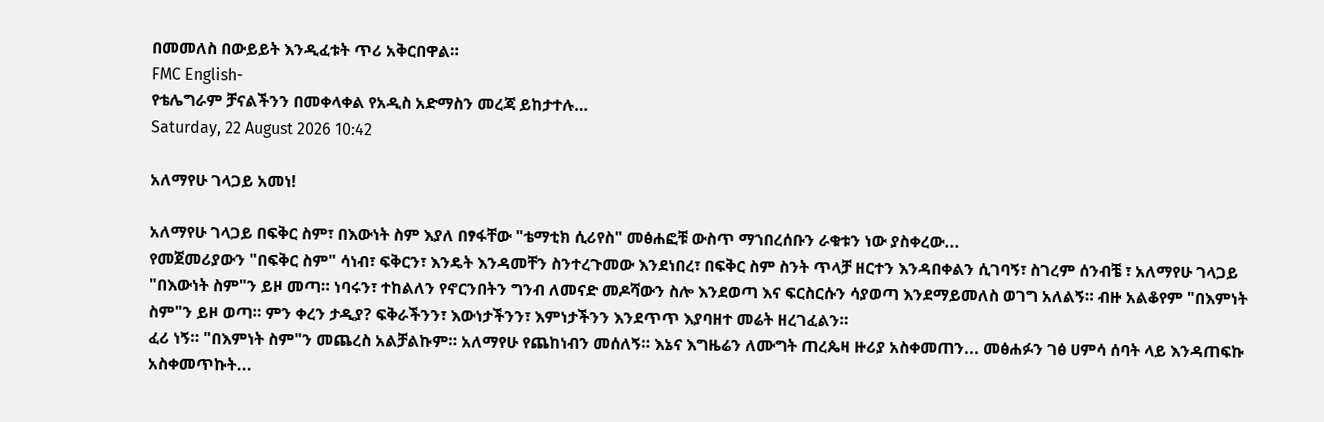በመመለስ በውይይት እንዲፈቱት ጥሪ አቅርበዋል።
FMC English-
የቴሌግራም ቻናልችንን በመቀላቀል የአዲስ አድማስን መረጃ ይከታተሉ…
Saturday, 22 August 2026 10:42

አለማየሁ ገላጋይ አመነ!

አለማየሁ ገላጋይ በፍቅር ስም፣ በእውነት ስም እያለ በፃፋቸው "ቴማቲክ ሲሪየስ" መፅሐፎቹ ውስጥ ማኀበረሰቡን ራቁቱን ነው ያስቀረው...
የመጀመሪያውን "በፍቅር ስም" ሳነብ፣ ፍቅርን፣ እንዴት እንዳመቸን ስንተረጉመው እንደነበረ፣ በፍቅር ስም ስንት ጥላቻ ዘርተን እንዳበቀልን ሲገባኝ፣ ስገረም ሰንብቼ ፣ አለማየሁ ገላጋይ "በእውነት ስም"ን ይዞ መጣ። ነባሩን፣ ተከልለን የኖርንበትን ግንብ ለመናድ መዶሻውን ስሎ እንደወጣ እና ፍርስርሱን ሳያወጣ እንደማይመለስ ወገግ አለልኝ። ብዙ አልቆየም "በእምነት ስም"ን ይዞ ወጣ። ምን ቀረን ታዲያ? ፍቅራችንን፣ እውነታችንን፣ እምነታችንን እንደጥጥ እያባዘተ መሬት ዘረገፈልን።
ፈሪ ነኝ። "በእምነት ስም"ን መጨረስ አልቻልኩም። አለማየሁ የጨከነብን መሰለኝ። እኔና እግዜሬን ለሙግት ጠረጴዛ ዙሪያ አስቀመጠን... መፅሐፉን ገፅ ሀምሳ ሰባት ላይ እንዳጠፍኩ አስቀመጥኩት...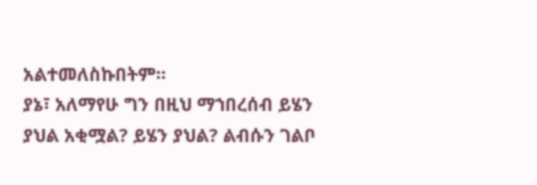አልተመለስኩበትም።
ያኔ፣ አለማየሁ ግን በዚህ ማኀበረሰብ ይሄን ያህል አቂሟል? ይሄን ያህል? ልብሱን ገልቦ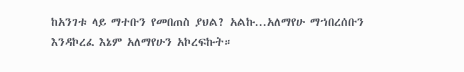ከአንገቱ ላይ ማተቡን የመበጠስ ያህል? አልኩ...አለማየሁ ማኀበረሰቡን እንዳኮረፈ እኔም አለማየሁን አኮረፍኩት።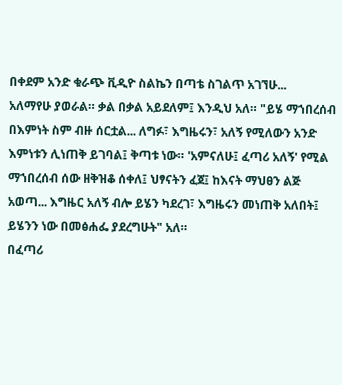በቀደም አንድ ቁራጭ ቪዲዮ ስልኬን በጣቴ ስገልጥ አገኘሁ...
አለማየሁ ያወራል። ቃል በቃል አይደለም፤ እንዲህ አለ። "ይሄ ማኀበረሰብ በእምነት ስም ብዙ ሰርቷል... ለግፉ፣ እግዜሩን፣ አለኝ የሚለውን አንድ እምነቱን ሊነጠቅ ይገባል፤ ቅጣቱ ነው። 'አምናለሁ፤ ፈጣሪ አለኝ' የሚል ማኀበረሰብ ሰው ዘቅዝቆ ሰቀለ፤ ህፃናትን ፈጀ፤ ከእናት ማህፀን ልጅ አወጣ... እግዜር አለኝ ብሎ ይሄን ካደረገ፣ እግዜሩን መነጠቅ አለበት፤ ይሄንን ነው በመፅሐፌ ያደረግሁት" አለ።
በፈጣሪ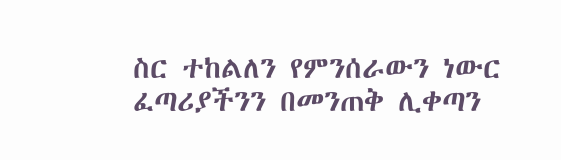ስር ተከልለን የምንሰራውን ነውር ፈጣሪያችንን በመንጠቅ ሊቀጣን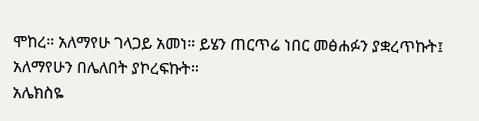ሞከረ። አለማየሁ ገላጋይ አመነ። ይሄን ጠርጥሬ ነበር መፅሐፉን ያቋረጥኩት፤ አለማየሁን በሌለበት ያኮረፍኩት።
አሌክስዬ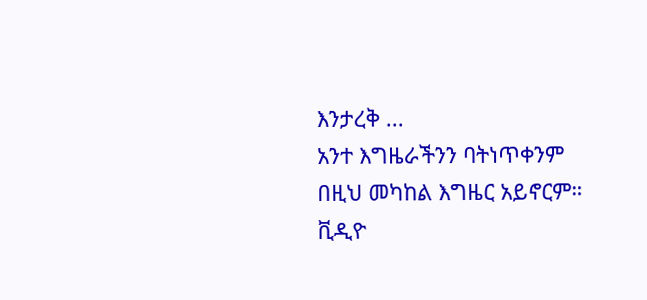እንታረቅ ...
አንተ እግዜራችንን ባትነጥቀንም በዚህ መካከል እግዜር አይኖርም። ቪዲዮ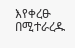እየቀረፁ በሚተራረዱ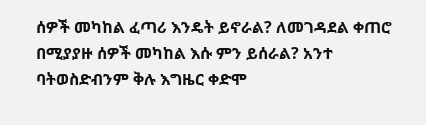ሰዎች መካከል ፈጣሪ እንዴት ይኖራል? ለመገዳደል ቀጠሮ በሚያያዙ ሰዎች መካከል እሱ ምን ይሰራል? አንተ ባትወስድብንም ቅሉ እግዜር ቀድሞ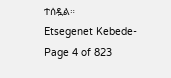ተሰዷል።
Etsegenet Kebede-
Page 4 of 823